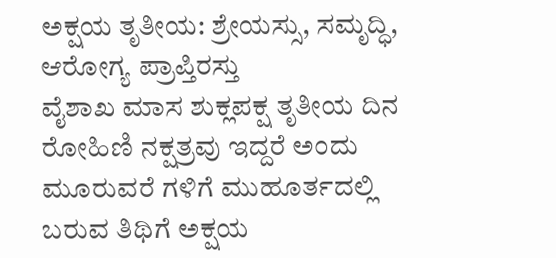ಅಕ್ಷಯ ತೃತೀಯ: ಶ್ರೇಯಸ್ಸು, ಸಮೃದ್ಧಿ, ಆರೋಗ್ಯ ಪ್ರಾಪ್ತಿರಸ್ತು
ವೈಶಾಖ ಮಾಸ ಶುಕ್ಲಪಕ್ಷ ತೃತೀಯ ದಿನ ರೋಹಿಣಿ ನಕ್ಷತ್ರವು ಇದ್ದರೆ ಅಂದು ಮೂರುವರೆ ಗಳಿಗೆ ಮುಹೂರ್ತದಲ್ಲಿ ಬರುವ ತಿಥಿಗೆ ಅಕ್ಷಯ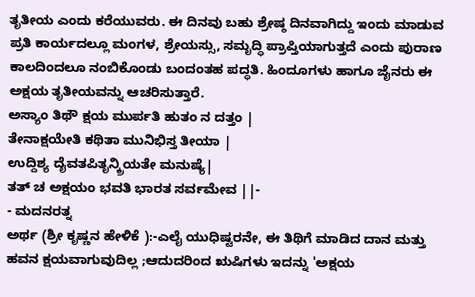ತೃತೀಯ ಎಂದು ಕರೆಯುವರು. ಈ ದಿನವು ಬಹು ಶ್ರೇಷ್ಠ ದಿನವಾಗಿದ್ದು ಇಂದು ಮಾಡುವ ಪ್ರತಿ ಕಾರ್ಯದಲ್ಲೂ ಮಂಗಳ, ಶ್ರೇಯಸ್ಸು, ಸಮೃದ್ಧಿ ಪ್ರಾಪ್ತಿಯಾಗುತ್ತದೆ ಎಂದು ಪುರಾಣ ಕಾಲದಿಂದಲೂ ನಂಬಿಕೊಂಡು ಬಂದಂತಹ ಪದ್ಧತಿ. ಹಿಂದೂಗಳು ಹಾಗೂ ಜೈನರು ಈ ಅಕ್ಷಯ ತೃತೀಯವನ್ನು ಆಚರಿಸುತ್ತಾರೆ.
ಅಸ್ಯಾಂ ತಿಥೌ ಕ್ಷಯ ಮುರ್ಪತಿ ಹುತಂ ನ ದತ್ತಂ |
ತೇನಾಕ್ಷಯೇತಿ ಕಥಿತಾ ಮುನಿಭಿಸ್ತ ತೀಯಾ |
ಉದ್ದಿಶ್ಯ ದೈವತಪಿತೃನ್ಕ್ರಿಯತೇ ಮನುಷ್ಯೆ|
ತತ್ ಚ ಅಕ್ಷಯಂ ಭವತಿ ಭಾರತ ಸರ್ವಮೇವ ||-
- ಮದನರತ್ನ
ಅರ್ಥ (ಶ್ರೀ ಕೃಷ್ಣನ ಹೇಳಿಕೆ ):-ಎಲೈ ಯುಧಿಷ್ಟರನೇ, ಈ ತಿಥಿಗೆ ಮಾಡಿದ ದಾನ ಮತ್ತು ಹವನ ಕ್ಷಯವಾಗುವುದಿಲ್ಲ ;ಆದುದರಿಂದ ಋಷಿಗಳು ಇದನ್ನು 'ಅಕ್ಷಯ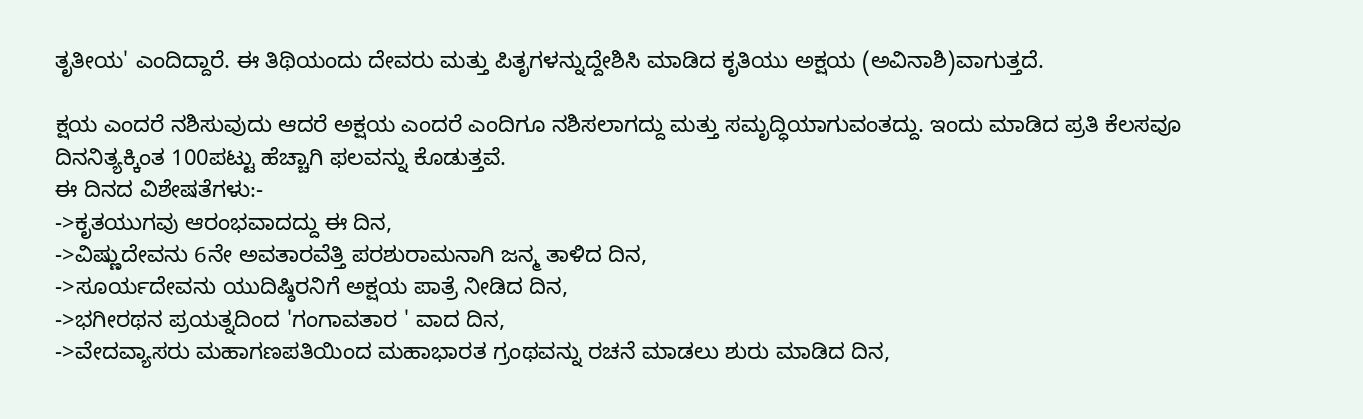ತೃತೀಯ' ಎಂದಿದ್ದಾರೆ. ಈ ತಿಥಿಯಂದು ದೇವರು ಮತ್ತು ಪಿತೃಗಳನ್ನುದ್ದೇಶಿಸಿ ಮಾಡಿದ ಕೃತಿಯು ಅಕ್ಷಯ (ಅವಿನಾಶಿ)ವಾಗುತ್ತದೆ.

ಕ್ಷಯ ಎಂದರೆ ನಶಿಸುವುದು ಆದರೆ ಅಕ್ಷಯ ಎಂದರೆ ಎಂದಿಗೂ ನಶಿಸಲಾಗದ್ದು ಮತ್ತು ಸಮೃದ್ಧಿಯಾಗುವಂತದ್ದು. ಇಂದು ಮಾಡಿದ ಪ್ರತಿ ಕೆಲಸವೂ ದಿನನಿತ್ಯಕ್ಕಿಂತ 100ಪಟ್ಟು ಹೆಚ್ಚಾಗಿ ಫಲವನ್ನು ಕೊಡುತ್ತವೆ.
ಈ ದಿನದ ವಿಶೇಷತೆಗಳು:-
->ಕೃತಯುಗವು ಆರಂಭವಾದದ್ದು ಈ ದಿನ,
->ವಿಷ್ಣುದೇವನು 6ನೇ ಅವತಾರವೆತ್ತಿ ಪರಶುರಾಮನಾಗಿ ಜನ್ಮ ತಾಳಿದ ದಿನ,
->ಸೂರ್ಯದೇವನು ಯುದಿಷ್ಠಿರನಿಗೆ ಅಕ್ಷಯ ಪಾತ್ರೆ ನೀಡಿದ ದಿನ,
->ಭಗೀರಥನ ಪ್ರಯತ್ನದಿಂದ 'ಗಂಗಾವತಾರ ' ವಾದ ದಿನ,
->ವೇದವ್ಯಾಸರು ಮಹಾಗಣಪತಿಯಿಂದ ಮಹಾಭಾರತ ಗ್ರಂಥವನ್ನು ರಚನೆ ಮಾಡಲು ಶುರು ಮಾಡಿದ ದಿನ,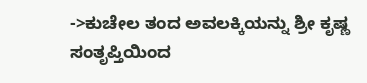->ಕುಚೇಲ ತಂದ ಅವಲಕ್ಕಿಯನ್ನು ಶ್ರೀ ಕೃಷ್ಣ ಸಂತೃಪ್ತಿಯಿಂದ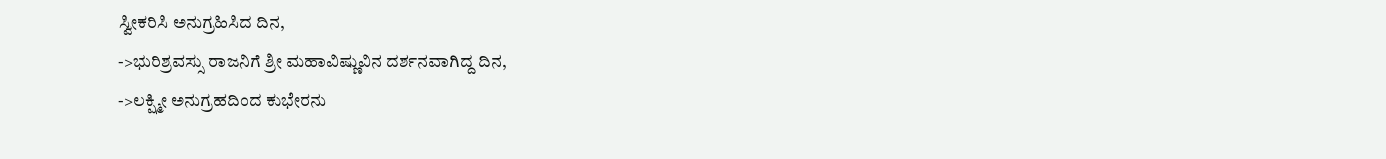ಸ್ವೀಕರಿಸಿ ಅನುಗ್ರಹಿಸಿದ ದಿನ,
->ಭುರಿಶ್ರವಸ್ಸು ರಾಜನಿಗೆ ಶ್ರೀ ಮಹಾವಿಷ್ಣುವಿನ ದರ್ಶನವಾಗಿದ್ದ ದಿನ,
->ಲಕ್ಷ್ಮೀ ಅನುಗ್ರಹದಿಂದ ಕುಭೇರನು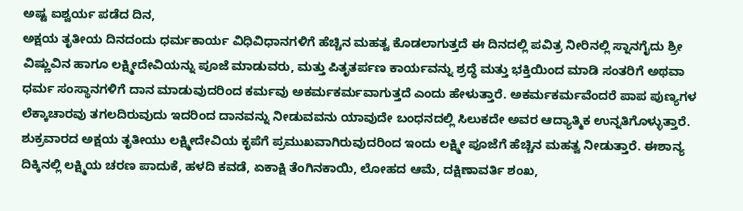ಅಷ್ಟ ಐಶ್ವರ್ಯ ಪಡೆದ ದಿನ,
ಅಕ್ಷಯ ತೃತೀಯ ದಿನದಂದು ಧರ್ಮಕಾರ್ಯ ವಿಧಿವಿಧಾನಗಳಿಗೆ ಹೆಚ್ಚಿನ ಮಹತ್ವ ಕೊಡಲಾಗುತ್ತದೆ ಈ ದಿನದಲ್ಲಿ ಪವಿತ್ರ ನೀರಿನಲ್ಲಿ ಸ್ನಾನಗೈದು ಶ್ರೀ ವಿಷ್ಣುವಿನ ಹಾಗೂ ಲಕ್ಷ್ಮೀದೇವಿಯನ್ನು ಪೂಜೆ ಮಾಡುವರು, ಮತ್ತು ಪಿತೃತರ್ಪಣ ಕಾರ್ಯವನ್ನು ಶ್ರದ್ಧೆ ಮತ್ತು ಭಕ್ತಿಯಿಂದ ಮಾಡಿ ಸಂತರಿಗೆ ಅಥವಾ ಧರ್ಮ ಸಂಸ್ಥಾನಗಳಿಗೆ ದಾನ ಮಾಡುವುದರಿಂದ ಕರ್ಮವು ಅಕರ್ಮಕರ್ಮವಾಗುತ್ತದೆ ಎಂದು ಹೇಳುತ್ತಾರೆ. ಅಕರ್ಮಕರ್ಮವೆಂದರೆ ಪಾಪ ಪುಣ್ಯಗಳ ಲೆಕ್ಕಾಚಾರವು ತಗಲದಿರುವುದು ಇದರಿಂದ ದಾನವನ್ನು ನೀಡುವವನು ಯಾವುದೇ ಬಂಧನದಲ್ಲಿ ಸಿಲುಕದೇ ಅವರ ಆದ್ಯಾತ್ಮಿಕ ಉನ್ನತಿಗೊಳ್ಳುತ್ತಾರೆ.
ಶುಕ್ರವಾರದ ಅಕ್ಷಯ ತೃತೀಯು ಲಕ್ಷ್ಮೀದೇವಿಯ ಕೃಪೆಗೆ ಪ್ರಮುಖವಾಗಿರುವುದರಿಂದ ಇಂದು ಲಕ್ಷ್ಮೀ ಪೂಜೆಗೆ ಹೆಚ್ಚಿನ ಮಹತ್ವ ನೀಡುತ್ತಾರೆ. ಈಶಾನ್ಯ ದಿಕ್ಕಿನಲ್ಲಿ ಲಕ್ಷ್ಮಿಯ ಚರಣ ಪಾದುಕೆ, ಹಳದಿ ಕವಡೆ, ಏಕಾಕ್ಷಿ ತೆಂಗಿನಕಾಯಿ, ಲೋಹದ ಆಮೆ, ದಕ್ಷಿಣಾವರ್ತಿ ಶಂಖ,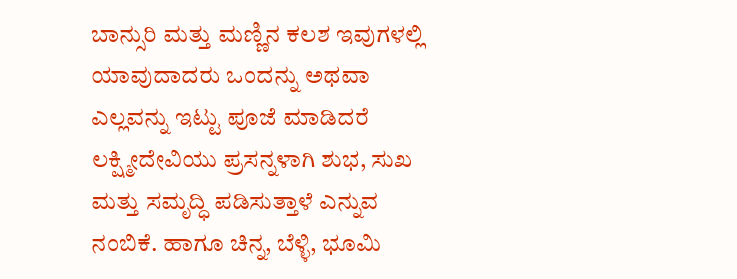ಬಾನ್ಸುರಿ ಮತ್ತು ಮಣ್ಣಿನ ಕಲಶ ಇವುಗಳಲ್ಲಿ ಯಾವುದಾದರು ಒಂದನ್ನು ಅಥವಾ ಎಲ್ಲವನ್ನು ಇಟ್ಟು ಪೂಜೆ ಮಾಡಿದರೆ ಲಕ್ಷ್ಮೀದೇವಿಯು ಪ್ರಸನ್ನಳಾಗಿ ಶುಭ, ಸುಖ ಮತ್ತು ಸಮೃದ್ಧಿ ಪಡಿಸುತ್ತಾಳೆ ಎನ್ನುವ ನಂಬಿಕೆ. ಹಾಗೂ ಚಿನ್ನ, ಬೆಳ್ಳಿ, ಭೂಮಿ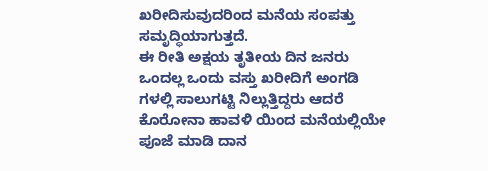ಖರೀದಿಸುವುದರಿಂದ ಮನೆಯ ಸಂಪತ್ತು ಸಮೃದ್ಧಿಯಾಗುತ್ತದೆ.
ಈ ರೀತಿ ಅಕ್ಷಯ ತೃತೀಯ ದಿನ ಜನರು ಒಂದಲ್ಲ ಒಂದು ವಸ್ತು ಖರೀದಿಗೆ ಅಂಗಡಿ ಗಳಲ್ಲಿ ಸಾಲುಗಟ್ಟಿ ನಿಲ್ಲುತ್ತಿದ್ದರು ಆದರೆ ಕೊರೋನಾ ಹಾವಳಿ ಯಿಂದ ಮನೆಯಲ್ಲಿಯೇ ಪೂಜೆ ಮಾಡಿ ದಾನ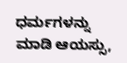ಧರ್ಮಗಳನ್ನು ಮಾಡಿ ಆಯಸ್ಸು,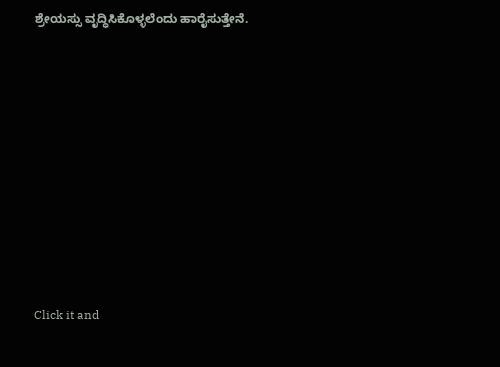ಶ್ರೇಯಸ್ಸು ವೃದ್ಧಿಸಿಕೊಳ್ಳಲೆಂದು ಹಾರೈಸುತ್ತೇನೆ.












Click it and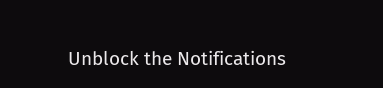Unblock the Notifications